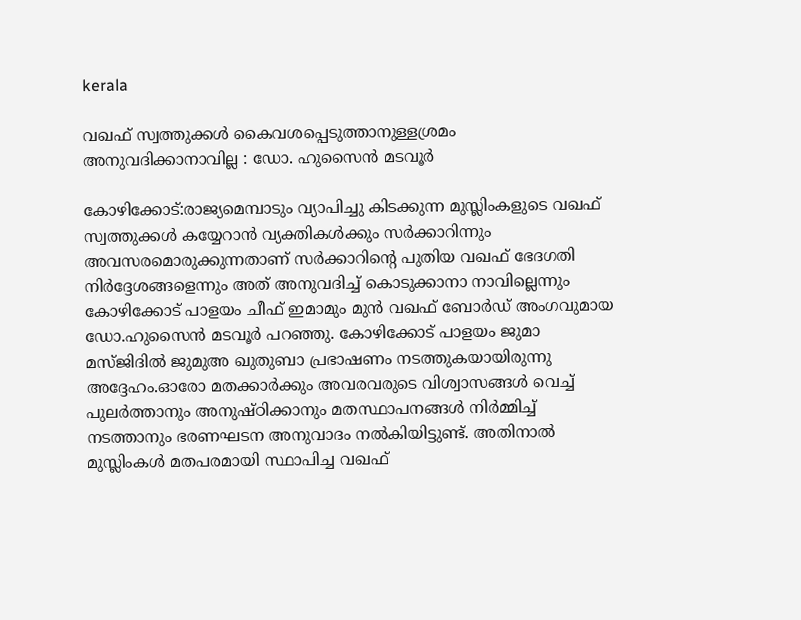kerala

വഖഫ് സ്വത്തുക്കൾ കൈവശപ്പെടുത്താനുള്ളശ്രമം അനുവദിക്കാനാവില്ല : ഡോ. ഹുസൈൻ മടവൂർ

കോഴിക്കോട്:രാജ്യമെമ്പാടും വ്യാപിച്ചു കിടക്കുന്ന മുസ്ലിംകളുടെ വഖഫ് സ്വത്തുക്കൾ കയ്യേറാൻ വ്യക്തികൾക്കും സർക്കാറിന്നും അവസരമൊരുക്കുന്നതാണ് സർക്കാറിൻ്റെ പുതിയ വഖഫ് ഭേദഗതി നിർദ്ദേശങ്ങളെന്നും അത് അനുവദിച്ച് കൊടുക്കാനാ നാവില്ലെന്നും കോഴിക്കോട് പാളയം ചീഫ് ഇമാമും മുൻ വഖഫ് ബോർഡ് അംഗവുമായ ഡോ.ഹുസൈൻ മടവൂർ പറഞ്ഞു. കോഴിക്കോട് പാളയം ജുമാ മസ്ജിദിൽ ജുമുഅ ഖുതുബാ പ്രഭാഷണം നടത്തുകയായിരുന്നു അദ്ദേഹം.ഓരോ മതക്കാർക്കും അവരവരുടെ വിശ്വാസങ്ങൾ വെച്ച് പുലർത്താനും അനുഷ്ഠിക്കാനും മതസ്ഥാപനങ്ങൾ നിർമ്മിച്ച് നടത്താനും ഭരണഘടന അനുവാദം നൽകിയിട്ടുണ്ട്. അതിനാൽ മുസ്ലിംകൾ മതപരമായി സ്ഥാപിച്ച വഖഫ്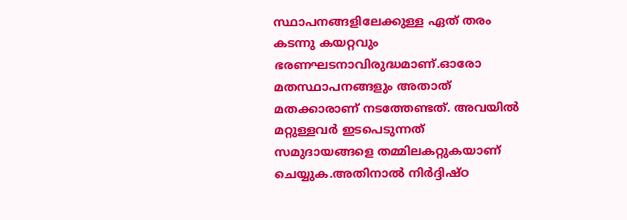സ്ഥാപനങ്ങളിലേക്കുള്ള ഏത് തരം കടന്നു കയറ്റവും ഭരണഘടനാവിരുദ്ധമാണ്.ഓരോ മതസ്ഥാപനങ്ങളും അതാത് മതക്കാരാണ് നടത്തേണ്ടത്. അവയിൽ മറ്റുള്ളവർ ഇടപെടുന്നത് സമുദായങ്ങളെ തമ്മിലകറ്റുകയാണ് ചെയ്യുക.അതിനാൽ നിർദ്ദിഷ്ഠ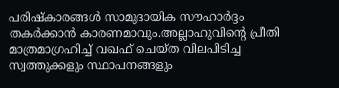പരിഷ്കാരങ്ങൾ സാമുദായിക സൗഹാർദ്ദം തകർക്കാൻ കാരണമാവും.അല്ലാഹുവിൻ്റെ പ്രീതി മാത്രമാഗ്രഹിച്ച് വഖഫ് ചെയ്ത വിലപിടിച്ച സ്വത്തുക്കളും സ്ഥാപനങ്ങളും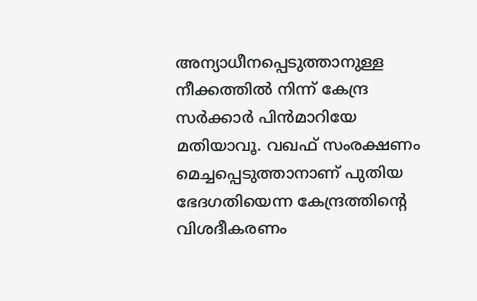അന്യാധീനപ്പെടുത്താനുള്ള നീക്കത്തിൽ നിന്ന് കേന്ദ്ര സർക്കാർ പിൻമാറിയേ മതിയാവൂ. വഖഫ് സംരക്ഷണം മെച്ചപ്പെടുത്താനാണ് പുതിയ ഭേദഗതിയെന്ന കേന്ദ്രത്തിൻ്റെ വിശദീകരണം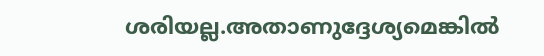ശരിയല്ല.അതാണുദ്ദേശ്യമെങ്കിൽ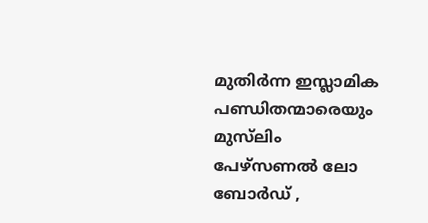മുതിർന്ന ഇസ്ലാമിക പണ്ഡിതന്മാരെയും മുസ്‌ലിം പേഴ്സണൽ ലോ ബോർഡ് ,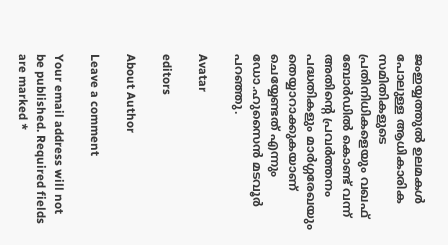ജംഇയ്യത്തുൽ ഉലമകൾ പോലുള്ള ആധികാരിക സമിതികളുടെ പ്രതിനിധികളെയും വഖഫ് ബോർഡിൽ കൊണ്ട് വന്ന് അതിൻ്റെ പ്രവർത്തനം പദ്ധതികളും മാർഗ്ഗരേഖയും തെയ്യാറാക്കുകയാണ് ചെയ്യേണ്ടത് എന്നും ഡോ.ഹുസൈൻ മടവൂർ പറഞ്ഞു.

Avatar

editors

About Author

Leave a comment

Your email address will not be published. Required fields are marked *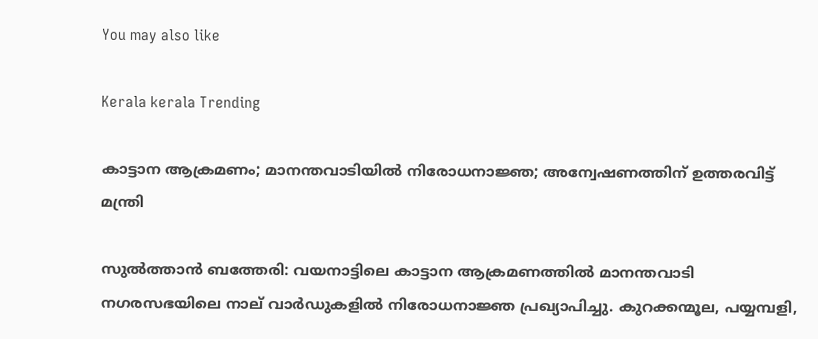You may also like

Kerala kerala Trending

കാട്ടാന ആക്രമണം; മാനന്തവാടിയില്‍ നിരോധനാജ്ഞ; അന്വേഷണത്തിന് ഉത്തരവിട്ട് മന്ത്രി

സുല്‍ത്താന്‍ ബത്തേരി: വയനാട്ടിലെ കാട്ടാന ആക്രമണത്തില്‍ മാനന്തവാടി നഗരസഭയിലെ നാല് വാര്‍ഡുകളില്‍ നിരോധനാജ്ഞ പ്രഖ്യാപിച്ചു. കുറക്കന്മൂല, പയ്യമ്പളി,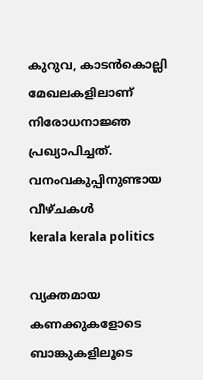കുറുവ, കാടന്‍കൊല്ലി മേഖലകളിലാണ് നിരോധനാജ്ഞ പ്രഖ്യാപിച്ചത്. വനംവകുപ്പിനുണ്ടായ വീഴ്ചകള്‍
kerala kerala politics

വ്യക്തമായ കണക്കുകളോടെ ബാങ്കുകളിലൂടെ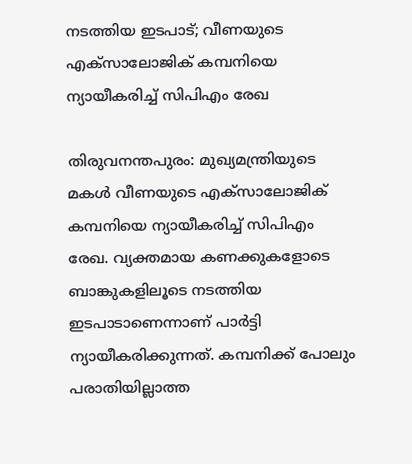നടത്തിയ ഇടപാട്; വീണയുടെ എക്‌സാലോജിക് കമ്പനിയെ ന്യായീകരിച്ച് സിപിഎം രേഖ

തിരുവനന്തപുരം: മുഖ്യമന്ത്രിയുടെ മകള്‍ വീണയുടെ എക്‌സാലോജിക് കമ്പനിയെ ന്യായീകരിച്ച് സിപിഎം രേഖ. വ്യക്തമായ കണക്കുകളോടെ ബാങ്കുകളിലൂടെ നടത്തിയ ഇടപാടാണെന്നാണ് പാര്‍ട്ടി ന്യായീകരിക്കുന്നത്. കമ്പനിക്ക് പോലും പരാതിയില്ലാത്ത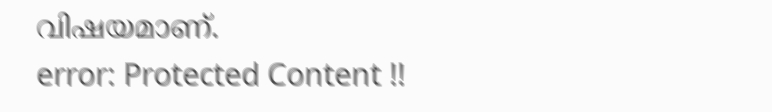വിഷയമാണ്.
error: Protected Content !!